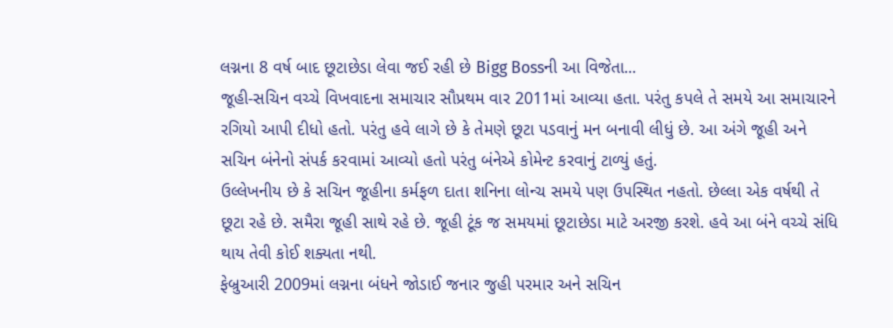લગ્નના 8 વર્ષ બાદ છૂટાછેડા લેવા જઈ રહી છે Bigg Bossની આ વિજેતા...
જૂહી-સચિન વચ્ચે વિખવાદના સમાચાર સૌપ્રથમ વાર 2011માં આવ્યા હતા. પરંતુ કપલે તે સમયે આ સમાચારને રગિયો આપી દીધો હતો. પરંતુ હવે લાગે છે કે તેમણે છૂટા પડવાનું મન બનાવી લીધું છે. આ અંગે જૂહી અને સચિન બંનેનો સંપર્ક કરવામાં આવ્યો હતો પરંતુ બંનેએ કોમેન્ટ કરવાનું ટાળ્યું હતું.
ઉલ્લેખનીય છે કે સચિન જૂહીના કર્મફળ દાતા શનિના લોન્ચ સમયે પણ ઉપસ્થિત નહતો. છેલ્લા એક વર્ષથી તે છૂટા રહે છે. સમૈરા જૂહી સાથે રહે છે. જૂહી ટૂંક જ સમયમાં છૂટાછેડા માટે અરજી કરશે. હવે આ બંને વચ્ચે સંધિ થાય તેવી કોઈ શક્યતા નથી.
ફેબ્રુઆરી 2009માં લગ્નના બંધને જોડાઈ જનાર જુહી પરમાર અને સચિન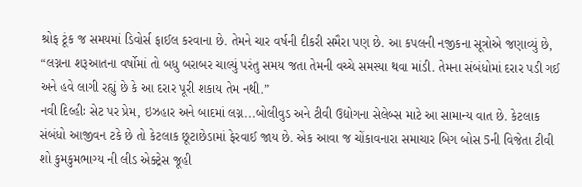શ્રોફ ટૂંક જ સમયમાં ડિવોર્સ ફાઈલ કરવાના છે. તેમને ચાર વર્ષની દીકરી સમૈરા પણ છે. આ કપલની નજીકના સૂત્રોએ જણાવ્યું છે, “લગ્નના શરૂઆતના વર્ષોમાં તો બધુ બરાબર ચાલ્યું પરંતુ સમય જતા તેમની વચ્ચે સમસ્યા થવા માંડી. તેમના સંબંધોમાં દરાર પડી ગઈ અને હવે લાગી રહ્યું છે કે આ દરાર પૂરી શકાય તેમ નથી.”
નવી દિલ્હીઃ સેટ પર પ્રેમ, ઇઝહાર અને બાદમાં લગ્ન...બોલીવુડ અને ટીવી ઉદ્યોગના સેલેબ્સ માટે આ સામાન્ય વાત છે. કેટલાક સંબંધો આજીવન ટકે છે તો કેટલાક છૂટાછેડામાં ફેરવાઈ જાય છે. એક આવા જ ચોંકાવનારા સમાચાર બિગ બોસ 5ની વિજેતા ટીવી શો કુમકુમભાગ્ય ની લીડ એક્ટ્રેસ જૂહી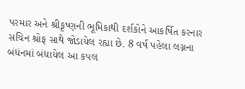પરમાર અને શ્રીકૃષ્ણની ભૂમિકાથી દર્શકોને આકર્ષિત કરનાર સચિન શ્રોફ સાથે જોડાયેલ રહ્યા છે. 8 વર્ષ પહેલા લગ્નના બંધંનમાં બંધાયેલ આ કપલ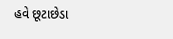હવે છૂટાછેડા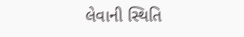લેવાની સ્થિતિ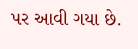પર આવી ગયા છે.